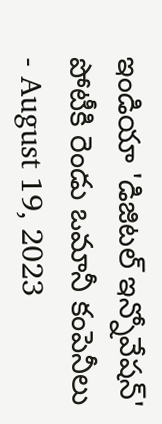ఇండియా 'డిజిటల్ ఇన్నోవేషన్' పోటీకి రెండు ఒమానీ కంపెనీలు
- August 19, 2023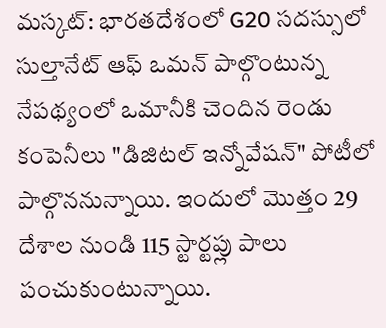మస్కట్: భారతదేశంలో G20 సదస్సులో సుల్తానేట్ ఆఫ్ ఒమన్ పాల్గొంటున్న నేపథ్యంలో ఒమానీకి చెందిన రెండు కంపెనీలు "డిజిటల్ ఇన్నోవేషన్" పోటీలో పాల్గొననున్నాయి. ఇందులో మొత్తం 29 దేశాల నుండి 115 స్టార్టప్లు పాలు పంచుకుంటున్నాయి.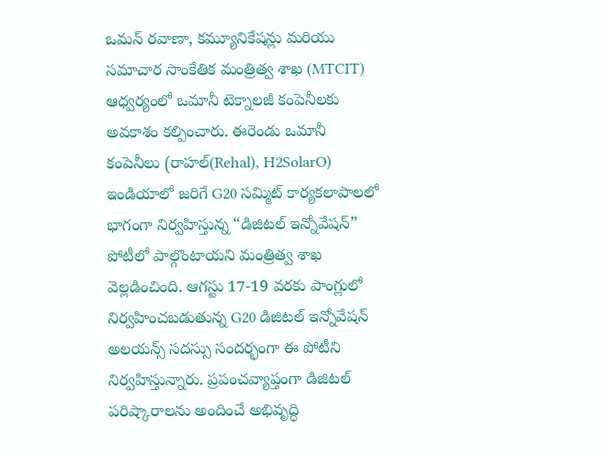ఒమన్ రవాణా, కమ్యూనికేషన్లు మరియు సమాచార సాంకేతిక మంత్రిత్వ శాఖ (MTCIT) ఆధ్వర్యంలో ఒమానీ టెక్నాలజీ కంపెనీలకు అవకాశం కల్పించారు. ఈరెండు ఒమానీ కంపెనీలు (రాహల్(Rehal), H2SolarO) ఇండియాలో జరిగే G20 సమ్మిట్ కార్యకలాపాలలో భాగంగా నిర్వహిస్తున్న “డిజిటల్ ఇన్నోవేషన్” పోటీలో పాల్గొంటాయని మంత్రిత్వ శాఖ వెల్లడించింది. ఆగస్టు 17-19 వరకు పాంగ్లులో నిర్వహించబడుతున్న G20 డిజిటల్ ఇన్నోవేషన్ అలయన్స్ సదస్సు సందర్భంగా ఈ పోటీని నిర్వహిస్తున్నారు. ప్రపంచవ్యాప్తంగా డిజిటల్ పరిష్కారాలను అందించే అభివృద్ధి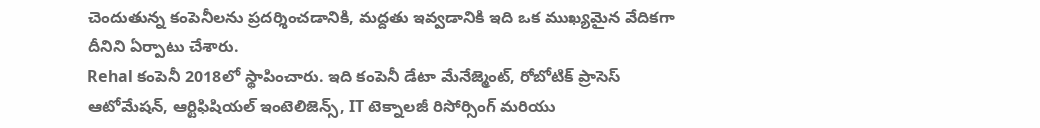చెందుతున్న కంపెనీలను ప్రదర్శించడానికి, మద్దతు ఇవ్వడానికి ఇది ఒక ముఖ్యమైన వేదికగా దీనిని ఏర్పాటు చేశారు.
Rehal కంపెనీ 2018లో స్థాపించారు. ఇది కంపెనీ డేటా మేనేజ్మెంట్, రోబోటిక్ ప్రాసెస్ ఆటోమేషన్, ఆర్టిఫిషియల్ ఇంటెలిజెన్స్, IT టెక్నాలజీ రిసోర్సింగ్ మరియు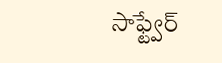సాఫ్ట్వేర్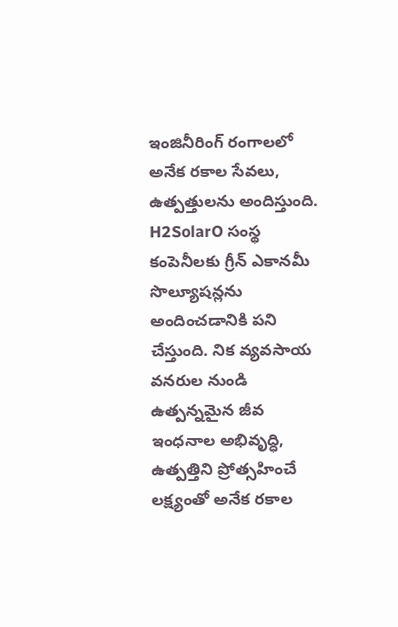ఇంజినీరింగ్ రంగాలలో అనేక రకాల సేవలు, ఉత్పత్తులను అందిస్తుంది.
H2SolarO సంస్థ కంపెనీలకు గ్రీన్ ఎకానమీ సొల్యూషన్లను అందించడానికి పని చేస్తుంది. నిక వ్యవసాయ వనరుల నుండి ఉత్పన్నమైన జీవ ఇంధనాల అభివృద్ధి, ఉత్పత్తిని ప్రోత్సహించే లక్ష్యంతో అనేక రకాల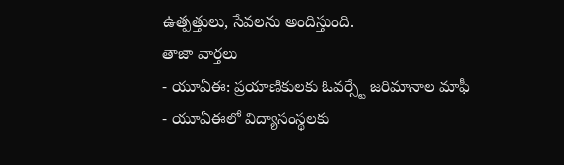ఉత్పత్తులు, సేవలను అందిస్తుంది.
తాజా వార్తలు
- యూఏఈ: ప్రయాణికులకు ఓవర్స్టే జరిమానాల మాఫీ
- యూఏఈలో విద్యాసంస్థలకు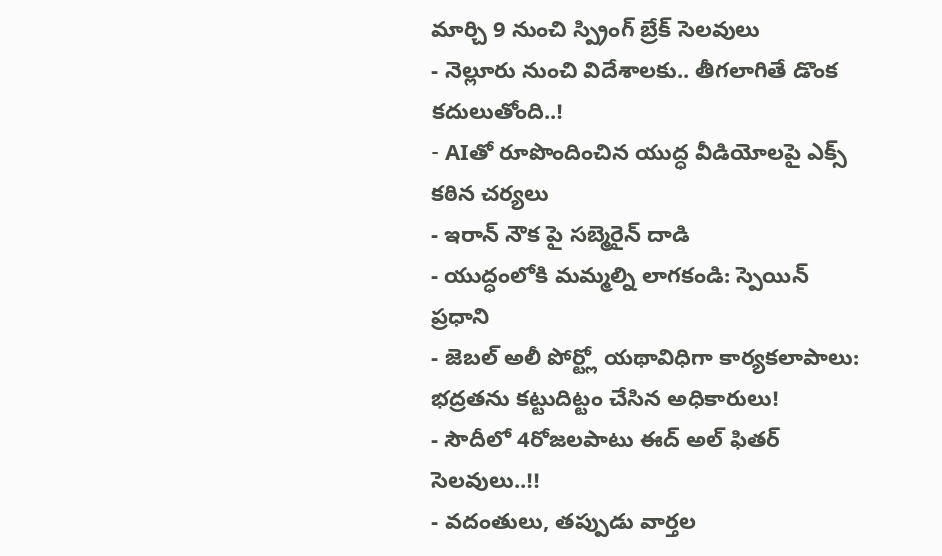మార్చి 9 నుంచి స్ప్రింగ్ బ్రేక్ సెలవులు
- నెల్లూరు నుంచి విదేశాలకు.. తీగలాగితే డొంక కదులుతోంది..!
- AIతో రూపొందించిన యుద్ధ వీడియోలపై ఎక్స్ కఠిన చర్యలు
- ఇరాన్ నౌక పై సబ్మెరైన్ దాడి
- యుద్ధంలోకి మమ్మల్ని లాగకండి: స్పెయిన్ ప్రధాని
- జెబల్ అలీ పోర్ట్లో యథావిధిగా కార్యకలాపాలు: భద్రతను కట్టుదిట్టం చేసిన అధికారులు!
- సౌదీలో 4రోజలపాటు ఈద్ అల్ ఫితర్ సెలవులు..!!
- వదంతులు, తప్పుడు వార్తల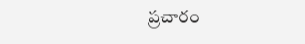ప్రచారం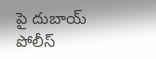పై దుబాయ్ పోలీస్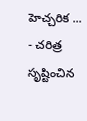హెచ్చరిక ...
- చరిత్ర సృష్టించిన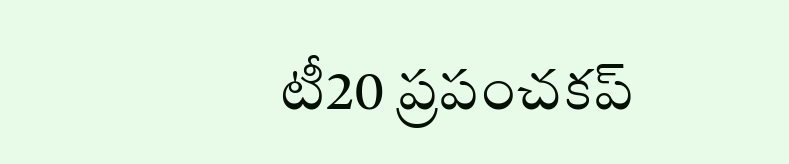టీ20 ప్రపంచకప్